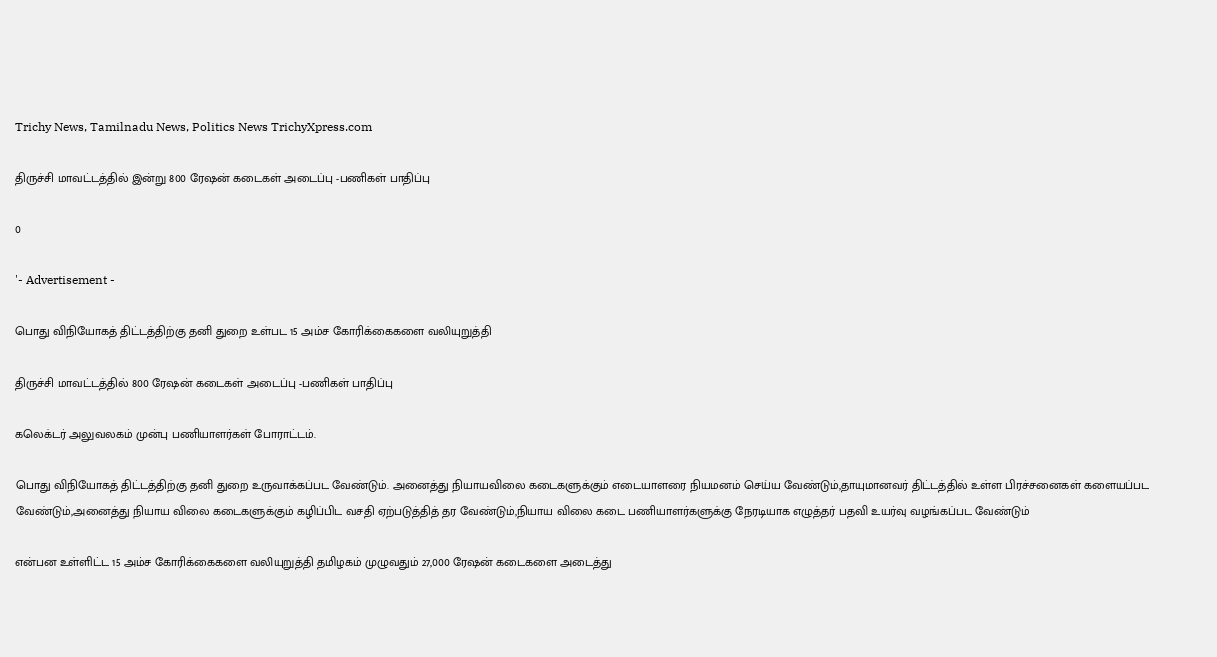Trichy News, Tamilnadu News, Politics News TrichyXpress.com

திருச்சி மாவட்டத்தில் இன்று 800 ரேஷன் கடைகள் அடைப்பு -பணிகள் பாதிப்பு

0

'- Advertisement -

பொது விநியோகத் திட்டத்திற்கு தனி துறை உள்பட 15 அம்ச கோரிக்கைகளை வலியுறுத்தி

திருச்சி மாவட்டத்தில் 800 ரேஷன் கடைகள் அடைப்பு -பணிகள் பாதிப்பு

கலெக்டர் அலுவலகம் முன்பு பணியாளர்கள் போராட்டம்.

பொது விநியோகத் திட்டத்திற்கு தனி துறை உருவாக்கப்பட வேண்டும். அனைத்து நியாயவிலை கடைகளுக்கும் எடையாளரை நியமனம் செய்ய வேண்டும்,தாயுமானவர் திட்டத்தில் உள்ள பிரச்சனைகள் களையப்பட வேண்டும்,அனைத்து நியாய விலை கடைகளுக்கும் கழிப்பிட வசதி ஏற்படுத்தித் தர வேண்டும்,நியாய விலை கடை பணியாளர்களுக்கு நேரடியாக எழுத்தர் பதவி உயர்வு வழங்கப்பட வேண்டும்

என்பன உள்ளிட்ட 15 அம்ச கோரிக்கைகளை வலியுறுத்தி தமிழகம் முழுவதும் 27,000 ரேஷன் கடைகளை அடைத்து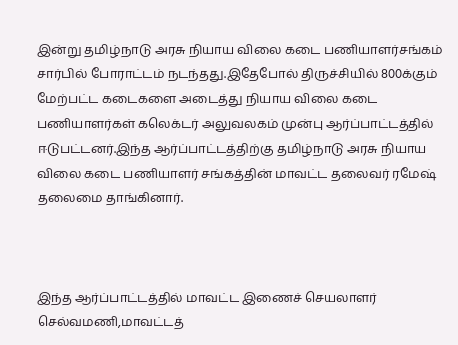இன்று தமிழ்நாடு அரசு நியாய விலை கடை பணியாளர்சங்கம் சார்பில் போராட்டம் நடந்தது.இதேபோல் திருச்சியில் 800க்கும் மேற்பட்ட கடைகளை அடைத்து நியாய விலை கடை பணியாளர்கள் கலெக்டர் அலுவலகம் முன்பு ஆர்ப்பாட்டத்தில் ஈடுபட்டனர்.இந்த ஆர்ப்பாட்டத்திற்கு தமிழ்நாடு அரசு நியாய விலை கடை பணியாளர் சங்கத்தின் மாவட்ட தலைவர் ரமேஷ் தலைமை தாங்கினார்.



இந்த ஆர்ப்பாட்டத்தில் மாவட்ட இணைச் செயலாளர் செல்வமணி,மாவட்டத்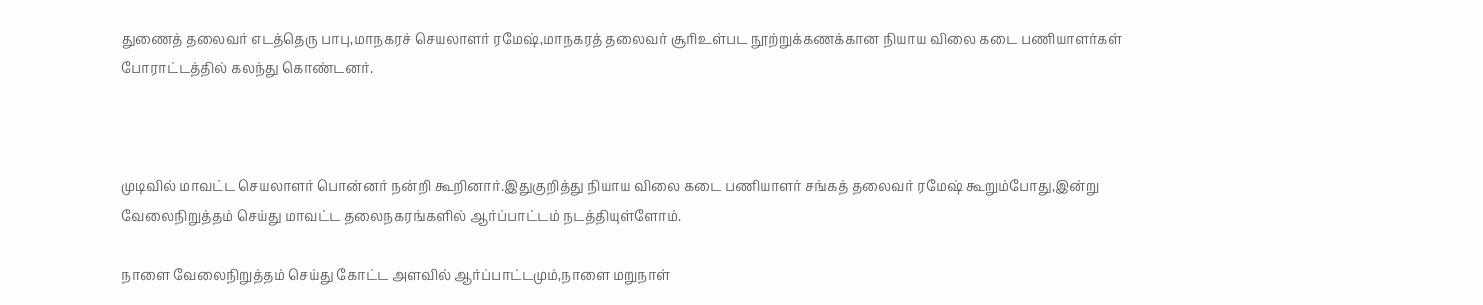துணைத் தலைவர் எடத்தெரு பாபு,மாநகரச் செயலாளர் ரமேஷ்,மாநகரத் தலைவர் சூரிஉள்பட நூற்றுக்கணக்கான நியாய விலை கடை பணியாளர்கள் போராட்டத்தில் கலந்து கொண்டனர்.



முடிவில் மாவட்ட செயலாளர் பொன்னர் நன்றி கூறினார்.இதுகுறித்து நியாய விலை கடை பணியாளர் சங்கத் தலைவர் ரமேஷ் கூறும்போது,இன்று வேலைநிறுத்தம் செய்து மாவட்ட தலைநகரங்களில் ஆர்ப்பாட்டம் நடத்தியுள்ளோம்.

நாளை வேலைநிறுத்தம் செய்து கோட்ட அளவில் ஆர்ப்பாட்டமும்,நாளை மறுநாள்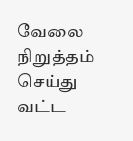வேலை நிறுத்தம் செய்து வட்ட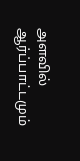அளவில் ஆர்ப்பாட்டமும்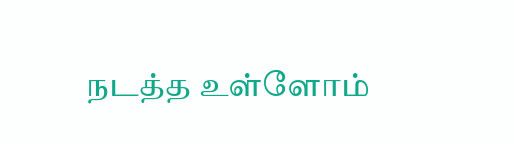நடத்த உள்ளோம்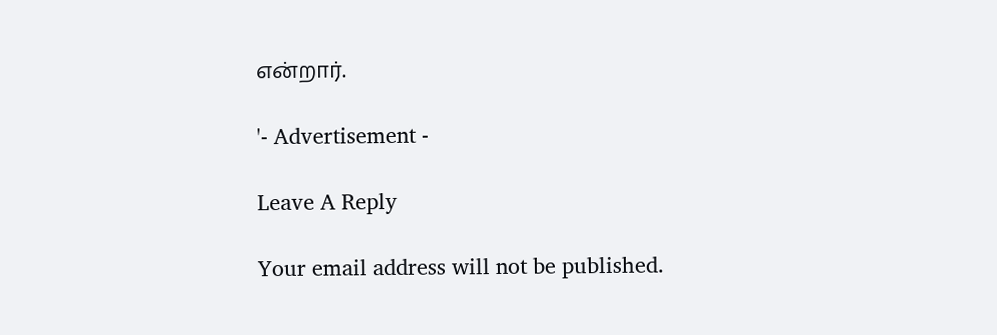என்றார்.

'- Advertisement -

Leave A Reply

Your email address will not be published.